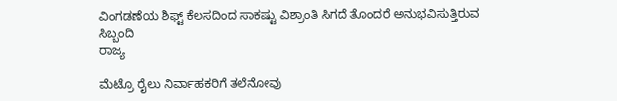ವಿಂಗಡಣೆಯ ಶಿಫ್ಟ್ ಕೆಲಸದಿಂದ ಸಾಕಷ್ಟು ವಿಶ್ರಾಂತಿ ಸಿಗದೆ ತೊಂದರೆ ಅನುಭವಿಸುತ್ತಿರುವ ಸಿಬ್ಬಂದಿ
ರಾಜ್ಯ

ಮೆಟ್ರೊ ರೈಲು ನಿರ್ವಾಹಕರಿಗೆ ತಲೆನೋವು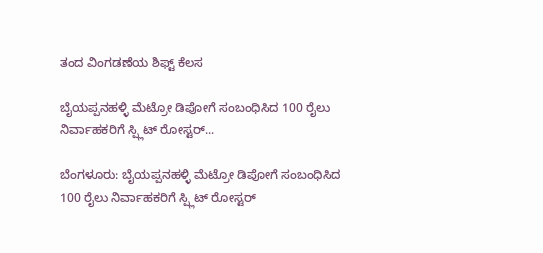ತಂದ ವಿಂಗಡಣೆಯ ಶಿಫ್ಟ್ ಕೆಲಸ

ಬೈಯಪ್ಪನಹಳ್ಳಿ ಮೆಟ್ರೋ ಡಿಪೋಗೆ ಸಂಬಂಧಿಸಿದ 100 ರೈಲು ನಿರ್ವಾಹಕರಿಗೆ ಸ್ಪ್ಲಿಟ್ ರೋಸ್ಟರ್...

ಬೆಂಗಳೂರು: ಬೈಯಪ್ಪನಹಳ್ಳಿ ಮೆಟ್ರೋ ಡಿಪೋಗೆ ಸಂಬಂಧಿಸಿದ 100 ರೈಲು ನಿರ್ವಾಹಕರಿಗೆ ಸ್ಪ್ಲಿಟ್ ರೋಸ್ಟರ್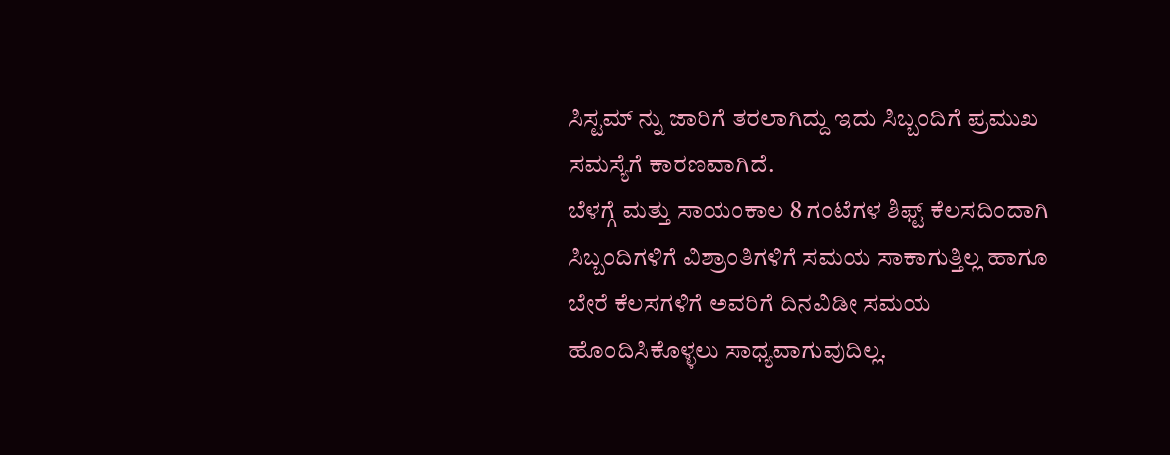ಸಿಸ್ಟಮ್ ನ್ನು ಜಾರಿಗೆ ತರಲಾಗಿದ್ದು ಇದು ಸಿಬ್ಬಂದಿಗೆ ಪ್ರಮುಖ ಸಮಸ್ಯೆಗೆ ಕಾರಣವಾಗಿದೆ.
ಬೆಳಗ್ಗೆ ಮತ್ತು ಸಾಯಂಕಾಲ 8 ಗಂಟೆಗಳ ಶಿಫ್ಟ್ ಕೆಲಸದಿಂದಾಗಿ ಸಿಬ್ಬಂದಿಗಳಿಗೆ ವಿಶ್ರಾಂತಿಗಳಿಗೆ ಸಮಯ ಸಾಕಾಗುತ್ತಿಲ್ಲ ಹಾಗೂ ಬೇರೆ ಕೆಲಸಗಳಿಗೆ ಅವರಿಗೆ ದಿನವಿಡೀ ಸಮಯ ಹೊಂದಿಸಿಕೊಳ್ಳಲು ಸಾಧ್ಯವಾಗುವುದಿಲ್ಲ.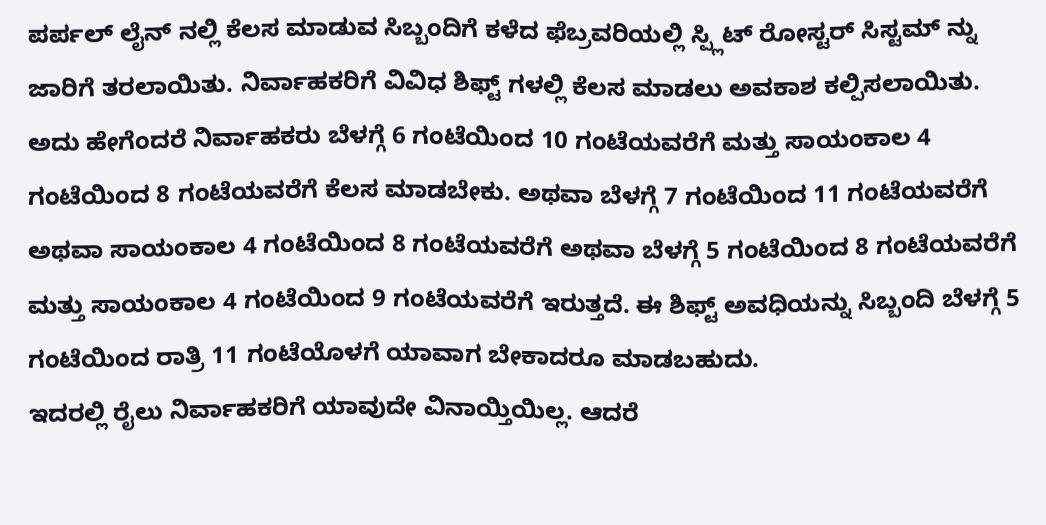ಪರ್ಪಲ್ ಲೈನ್ ನಲ್ಲಿ ಕೆಲಸ ಮಾಡುವ ಸಿಬ್ಬಂದಿಗೆ ಕಳೆದ ಫೆಬ್ರವರಿಯಲ್ಲಿ ಸ್ಪ್ಲಿಟ್ ರೋಸ್ಟರ್ ಸಿಸ್ಟಮ್ ನ್ನು ಜಾರಿಗೆ ತರಲಾಯಿತು. ನಿರ್ವಾಹಕರಿಗೆ ವಿವಿಧ ಶಿಫ್ಟ್ ಗಳಲ್ಲಿ ಕೆಲಸ ಮಾಡಲು ಅವಕಾಶ ಕಲ್ಪಿಸಲಾಯಿತು. ಅದು ಹೇಗೆಂದರೆ ನಿರ್ವಾಹಕರು ಬೆಳಗ್ಗೆ 6 ಗಂಟೆಯಿಂದ 10 ಗಂಟೆಯವರೆಗೆ ಮತ್ತು ಸಾಯಂಕಾಲ 4 ಗಂಟೆಯಿಂದ 8 ಗಂಟೆಯವರೆಗೆ ಕೆಲಸ ಮಾಡಬೇಕು. ಅಥವಾ ಬೆಳಗ್ಗೆ 7 ಗಂಟೆಯಿಂದ 11 ಗಂಟೆಯವರೆಗೆ ಅಥವಾ ಸಾಯಂಕಾಲ 4 ಗಂಟೆಯಿಂದ 8 ಗಂಟೆಯವರೆಗೆ ಅಥವಾ ಬೆಳಗ್ಗೆ 5 ಗಂಟೆಯಿಂದ 8 ಗಂಟೆಯವರೆಗೆ ಮತ್ತು ಸಾಯಂಕಾಲ 4 ಗಂಟೆಯಿಂದ 9 ಗಂಟೆಯವರೆಗೆ ಇರುತ್ತದೆ. ಈ ಶಿಫ್ಟ್ ಅವಧಿಯನ್ನು ಸಿಬ್ಬಂದಿ ಬೆಳಗ್ಗೆ 5 ಗಂಟೆಯಿಂದ ರಾತ್ರಿ 11 ಗಂಟೆಯೊಳಗೆ ಯಾವಾಗ ಬೇಕಾದರೂ ಮಾಡಬಹುದು.
ಇದರಲ್ಲಿ ರೈಲು ನಿರ್ವಾಹಕರಿಗೆ ಯಾವುದೇ ವಿನಾಯ್ತಿಯಿಲ್ಲ. ಆದರೆ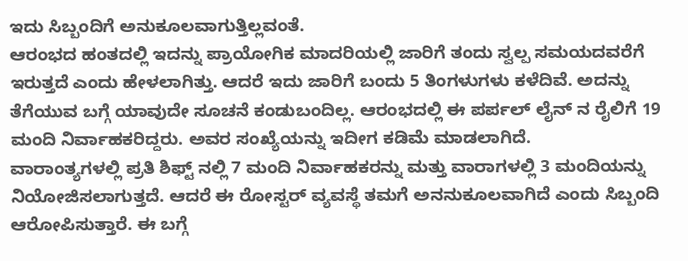ಇದು ಸಿಬ್ಬಂದಿಗೆ ಅನುಕೂಲವಾಗುತ್ತಿಲ್ಲವಂತೆ.
ಆರಂಭದ ಹಂತದಲ್ಲಿ ಇದನ್ನು ಪ್ರಾಯೋಗಿಕ ಮಾದರಿಯಲ್ಲಿ ಜಾರಿಗೆ ತಂದು ಸ್ವಲ್ಪ ಸಮಯದವರೆಗೆ ಇರುತ್ತದೆ ಎಂದು ಹೇಳಲಾಗಿತ್ತು. ಆದರೆ ಇದು ಜಾರಿಗೆ ಬಂದು 5 ತಿಂಗಳುಗಳು ಕಳೆದಿವೆ. ಅದನ್ನು ತೆಗೆಯುವ ಬಗ್ಗೆ ಯಾವುದೇ ಸೂಚನೆ ಕಂಡುಬಂದಿಲ್ಲ. ಆರಂಭದಲ್ಲಿ ಈ ಪರ್ಪಲ್ ಲೈನ್ ನ ರೈಲಿಗೆ 19 ಮಂದಿ ನಿರ್ವಾಹಕರಿದ್ದರು. ಅವರ ಸಂಖ್ಯೆಯನ್ನು ಇದೀಗ ಕಡಿಮೆ ಮಾಡಲಾಗಿದೆ.
ವಾರಾಂತ್ಯಗಳಲ್ಲಿ ಪ್ರತಿ ಶಿಫ್ಟ್ ನಲ್ಲಿ 7 ಮಂದಿ ನಿರ್ವಾಹಕರನ್ನು ಮತ್ತು ವಾರಾಗಳಲ್ಲಿ 3 ಮಂದಿಯನ್ನು ನಿಯೋಜಿಸಲಾಗುತ್ತದೆ. ಆದರೆ ಈ ರೋಸ್ಟರ್ ವ್ಯವಸ್ಥೆ ತಮಗೆ ಅನನುಕೂಲವಾಗಿದೆ ಎಂದು ಸಿಬ್ಬಂದಿ ಆರೋಪಿಸುತ್ತಾರೆ. ಈ ಬಗ್ಗೆ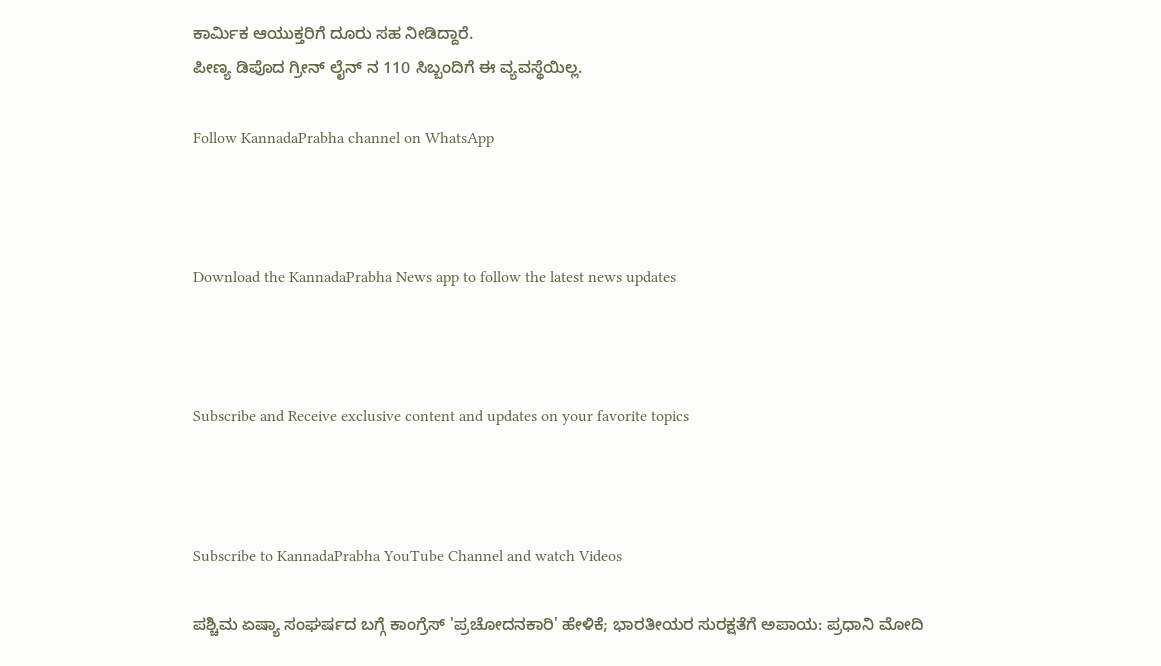ಕಾರ್ಮಿಕ ಆಯುಕ್ತರಿಗೆ ದೂರು ಸಹ ನೀಡಿದ್ದಾರೆ.
ಪೀಣ್ಯ ಡಿಪೊದ ಗ್ರೀನ್ ಲೈನ್ ನ 110 ಸಿಬ್ಬಂದಿಗೆ ಈ ವ್ಯವಸ್ಥೆಯಿಲ್ಲ.

Follow KannadaPrabha channel on WhatsApp



Download the KannadaPrabha News app to follow the latest news updates



Subscribe and Receive exclusive content and updates on your favorite topics



Subscribe to KannadaPrabha YouTube Channel and watch Videos

ಪಶ್ಚಿಮ ಏಷ್ಯಾ ಸಂಘರ್ಷದ ಬಗ್ಗೆ ಕಾಂಗ್ರೆಸ್‌ 'ಪ್ರಚೋದನಕಾರಿ' ಹೇಳಿಕೆ; ಭಾರತೀಯರ ಸುರಕ್ಷತೆಗೆ ಅಪಾಯ: ಪ್ರಧಾನಿ ಮೋದಿ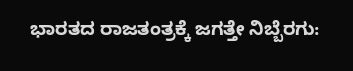ಭಾರತದ ರಾಜತಂತ್ರಕ್ಕೆ ಜಗತ್ತೇ ನಿಬ್ಬೆರಗು: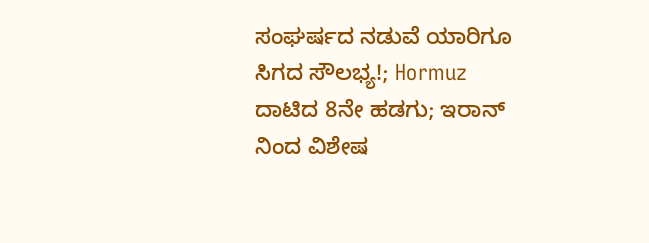ಸಂಘರ್ಷದ ನಡುವೆ ಯಾರಿಗೂ ಸಿಗದ ಸೌಲಭ್ಯ!; Hormuz ದಾಟಿದ 8ನೇ ಹಡಗು; ಇರಾನ್ ನಿಂದ ವಿಶೇಷ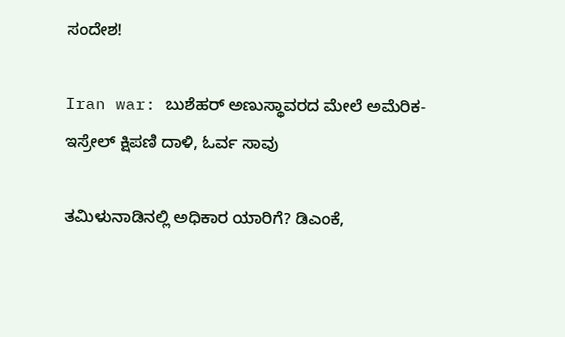ಸಂದೇಶ!

Iran war: ಬುಶೆಹರ್ ಅಣುಸ್ಥಾವರದ ಮೇಲೆ ಅಮೆರಿಕ-ಇಸ್ರೇಲ್ ಕ್ಷಿಪಣಿ ದಾಳಿ, ಓರ್ವ ಸಾವು

ತಮಿಳುನಾಡಿನಲ್ಲಿ ಅಧಿಕಾರ ಯಾರಿಗೆ? ಡಿಎಂಕೆ,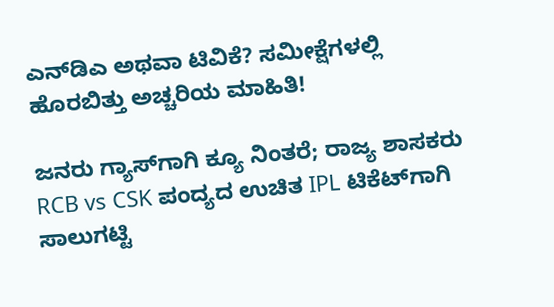ಎನ್‌ಡಿಎ ಅಥವಾ ಟಿವಿಕೆ? ಸಮೀಕ್ಷೆಗಳಲ್ಲಿ ಹೊರಬಿತ್ತು ಅಚ್ಚರಿಯ ಮಾಹಿತಿ!

ಜನರು ಗ್ಯಾಸ್‌ಗಾಗಿ ಕ್ಯೂ ನಿಂತರೆ; ರಾಜ್ಯ ಶಾಸಕರು RCB vs CSK ಪಂದ್ಯದ ಉಚಿತ IPL ಟಿಕೆಟ್‌ಗಾಗಿ ಸಾಲುಗಟ್ಟಿ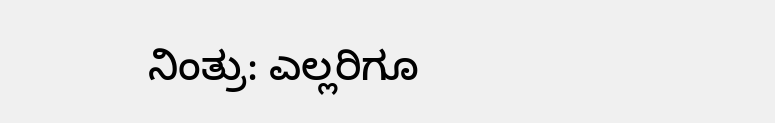ನಿಂತ್ರು: ಎಲ್ಲರಿಗೂ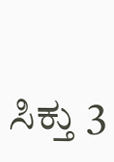ಸಿಕ್ತು 3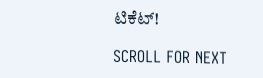ಟಿಕೆಟ್!

SCROLL FOR NEXT